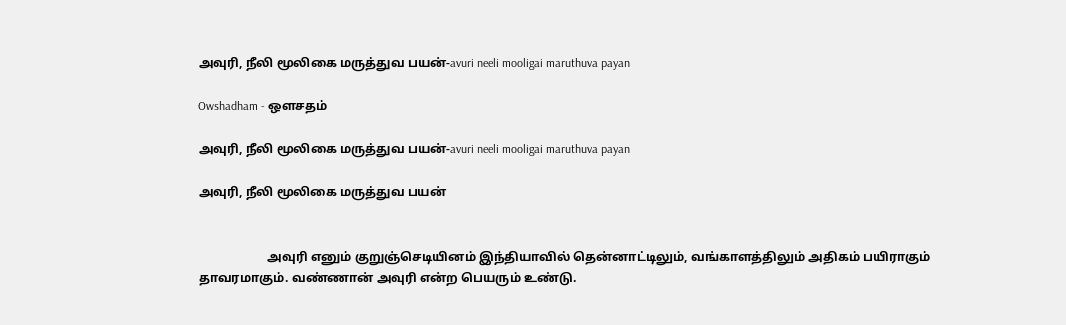அவுரி, நீலி மூலிகை மருத்துவ பயன்-avuri neeli mooligai maruthuva payan

Owshadham - ஒளசதம்

அவுரி, நீலி மூலிகை மருத்துவ பயன்-avuri neeli mooligai maruthuva payan

அவுரி, நீலி மூலிகை மருத்துவ பயன்


                      அவுரி எனும் குறுஞ்செடியினம் இந்தியாவில் தென்னாட்டிலும், வங்காளத்திலும் அதிகம் பயிராகும் தாவரமாகும். வண்ணான் அவுரி என்ற பெயரும் உண்டு.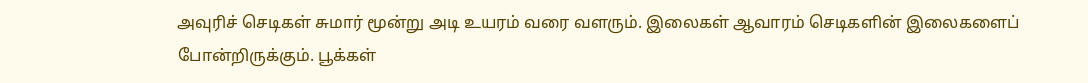அவுரிச் செடிகள் சுமார் மூன்று அடி உயரம் வரை வளரும். இலைகள் ஆவாரம் செடிகளின் இலைகளைப் போன்றிருக்கும். பூக்கள்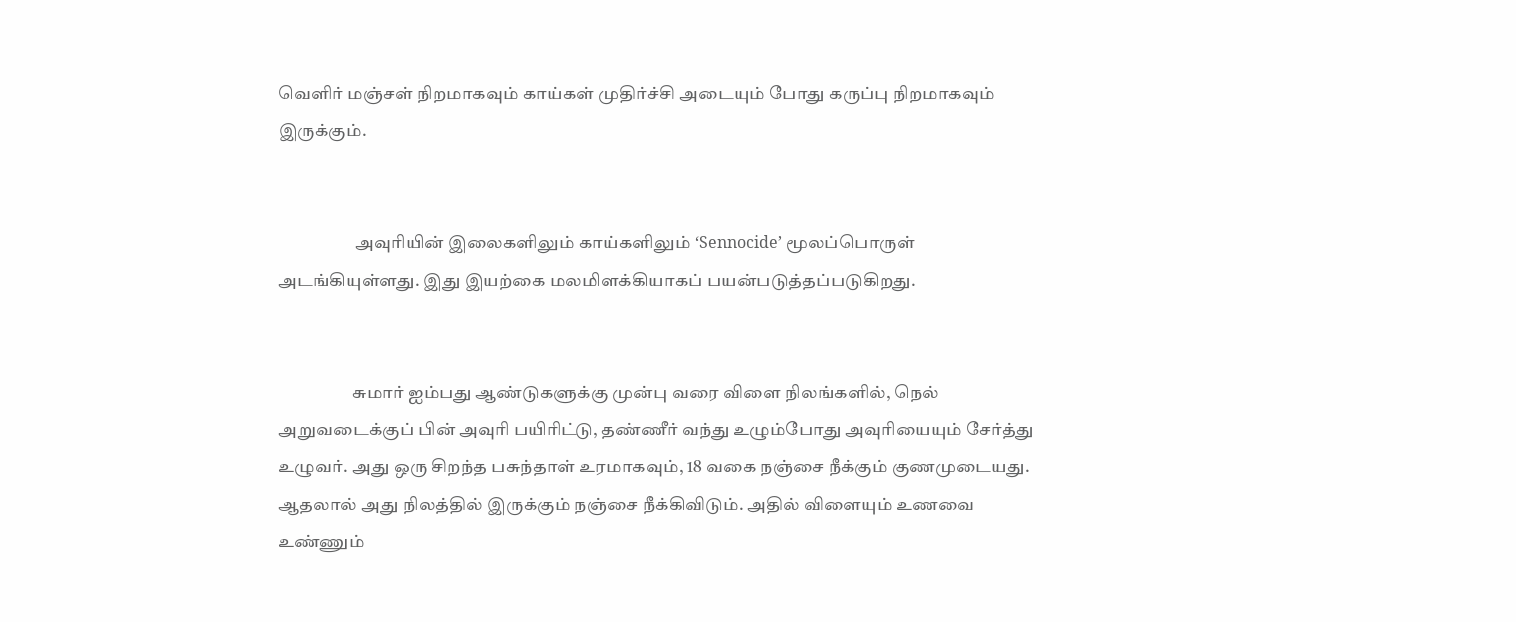வெளிர் மஞ்சள் நிறமாகவும் காய்கள் முதிர்ச்சி அடையும் போது கருப்பு நிறமாகவும் இருக்கும்.


                      அவுரியின் இலைகளிலும் காய்களிலும் ‘Sennocide’ மூலப்பொருள் அடங்கியுள்ளது. இது இயற்கை மலமிளக்கியாகப் பயன்படுத்தப்படுகிறது.


                     சுமார் ஐம்பது ஆண்டுகளுக்கு முன்பு வரை விளை நிலங்களில், நெல் அறுவடைக்குப் பின் அவுரி பயிரிட்டு, தண்ணீர் வந்து உழும்போது அவுரியையும் சேர்த்து உழுவர். அது ஒரு சிறந்த பசுந்தாள் உரமாகவும், 18 வகை நஞ்சை நீக்கும் குணமுடையது. ஆதலால் அது நிலத்தில் இருக்கும் நஞ்சை நீக்கிவிடும். அதில் விளையும் உணவை உண்ணும்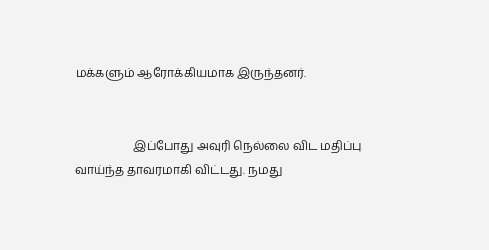மக்களும் ஆரோக்கியமாக இருந்தனர்.


                    இப்போது அவுரி நெல்லை விட மதிப்பு வாய்ந்த தாவரமாகி விட்டது. நமது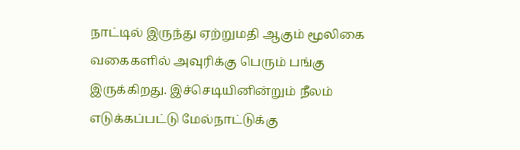நாட்டில் இருந்து ஏற்றுமதி ஆகும் மூலிகை வகைகளில் அவுரிக்கு பெரும் பங்கு இருக்கிறது. இச்செடியினின்றும் நீலம் எடுக்கப்பட்டு மேல்நாட்டுக்கு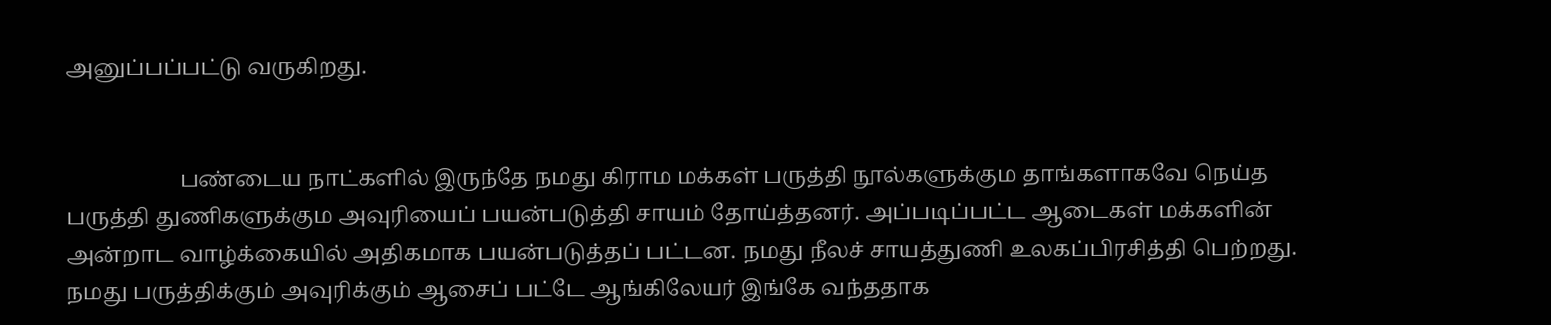அனுப்பப்பட்டு வருகிறது.


                     பண்டைய நாட்களில் இருந்தே நமது கிராம மக்கள் பருத்தி நூல்களுக்கும தாங்களாகவே நெய்த பருத்தி துணிகளுக்கும அவுரியைப் பயன்படுத்தி சாயம் தோய்த்தனர். அப்படிப்பட்ட ஆடைகள் மக்களின் அன்றாட வாழ்க்கையில் அதிகமாக பயன்படுத்தப் பட்டன. நமது நீலச் சாயத்துணி உலகப்பிரசித்தி பெற்றது. நமது பருத்திக்கும் அவுரிக்கும் ஆசைப் பட்டே ஆங்கிலேயர் இங்கே வந்ததாக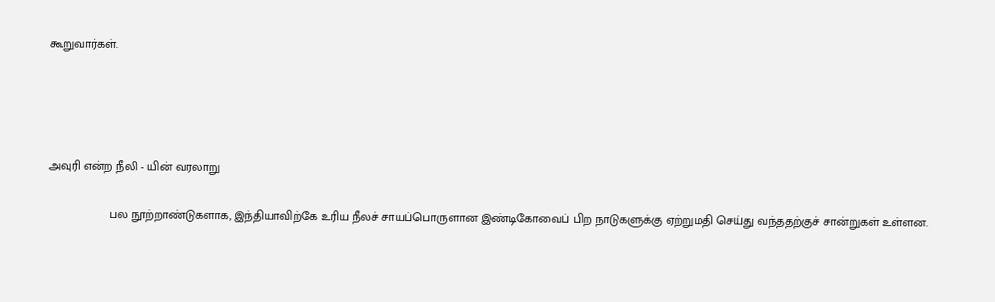கூறுவார்கள்.




அவுரி என்ற நீலி - யின் வரலாறு

                  பல நூற்றாண்டுகளாக, இந்தியாவிற்கே உரிய நீலச் சாயப்பொருளான இண்டிகோவைப் பிற நாடுகளுக்கு ஏற்றுமதி செய்து வந்ததற்குச் சான்றுகள் உள்ளன.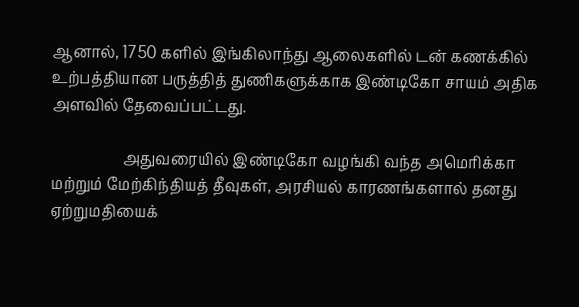ஆனால், 1750 களில் இங்கிலாந்து ஆலைகளில் டன் கணக்கில் உற்பத்தியான பருத்தித் துணிகளுக்காக இண்டிகோ சாயம் அதிக அளவில் தேவைப்பட்டது.

                   அதுவரையில் இண்டிகோ வழங்கி வந்த அமெரிக்கா மற்றும் மேற்கிந்தியத் தீவுகள், அரசியல் காரணங்களால் தனது ஏற்றுமதியைக்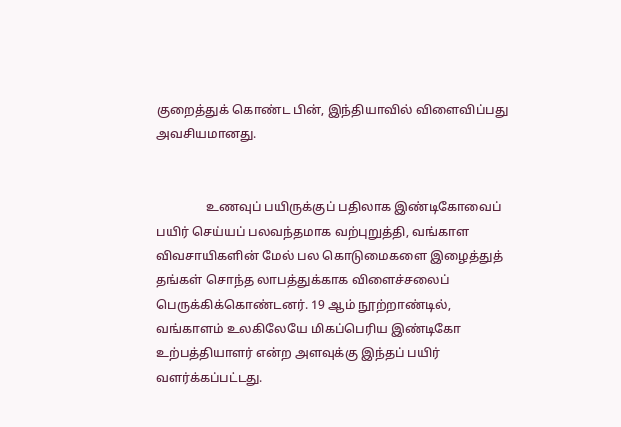குறைத்துக் கொண்ட பின், இந்தியாவில் விளைவிப்பது அவசியமானது.


                உணவுப் பயிருக்குப் பதிலாக இண்டிகோவைப் பயிர் செய்யப் பலவந்தமாக வற்புறுத்தி, வங்காள விவசாயிகளின் மேல் பல கொடுமைகளை இழைத்துத் தங்கள் சொந்த லாபத்துக்காக விளைச்சலைப் பெருக்கிக்கொண்டனர். 19 ஆம் நூற்றாண்டில், வங்காளம் உலகிலேயே மிகப்பெரிய இண்டிகோ உற்பத்தியாளர் என்ற அளவுக்கு இந்தப் பயிர் வளர்க்கப்பட்டது.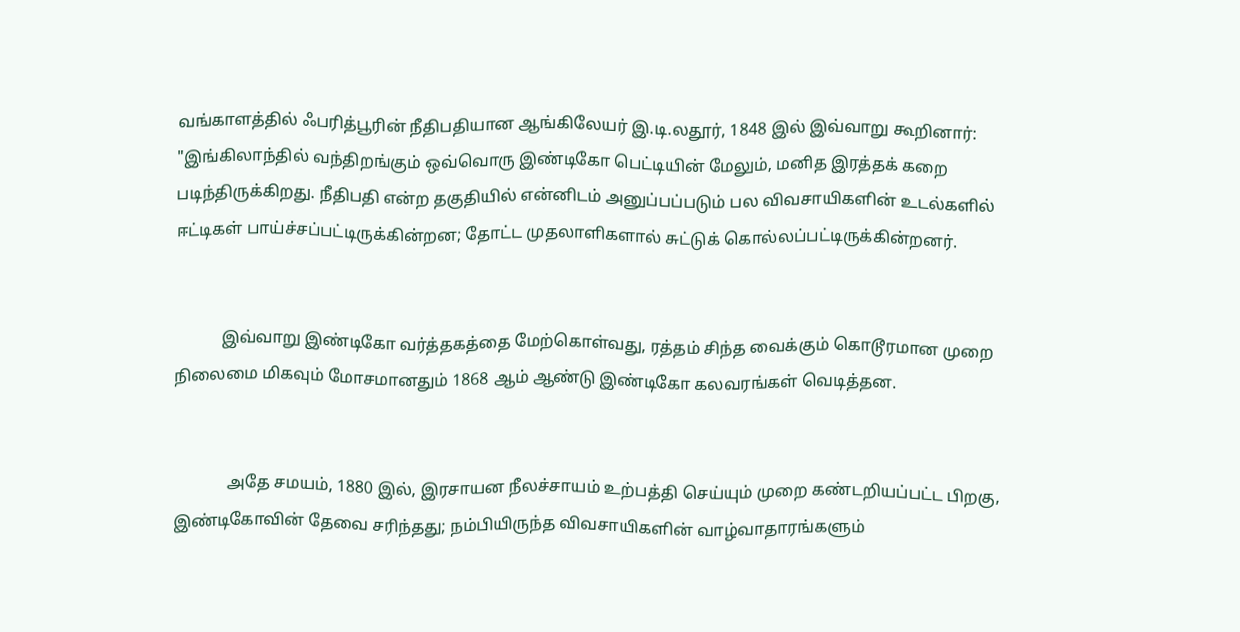வங்காளத்தில் ஃபரித்பூரின் நீதிபதியான ஆங்கிலேயர் இ.டி.லதூர், 1848 இல் இவ்வாறு கூறினார்: "இங்கிலாந்தில் வந்திறங்கும் ஒவ்வொரு இண்டிகோ பெட்டியின் மேலும், மனித இரத்தக் கறை படிந்திருக்கிறது. நீதிபதி என்ற தகுதியில் என்னிடம் அனுப்பப்படும் பல விவசாயிகளின் உடல்களில் ஈட்டிகள் பாய்ச்சப்பட்டிருக்கின்றன; தோட்ட முதலாளிகளால் சுட்டுக் கொல்லப்பட்டிருக்கின்றனர்.


           இவ்வாறு இண்டிகோ வர்த்தகத்தை மேற்கொள்வது, ரத்தம் சிந்த வைக்கும் கொடூரமான முறை நிலைமை மிகவும் மோசமானதும் 1868 ஆம் ஆண்டு இண்டிகோ கலவரங்கள் வெடித்தன.


             அதே சமயம், 1880 இல், இரசாயன நீலச்சாயம் உற்பத்தி செய்யும் முறை கண்டறியப்பட்ட பிறகு, இண்டிகோவின் தேவை சரிந்தது; நம்பியிருந்த விவசாயிகளின் வாழ்வாதாரங்களும்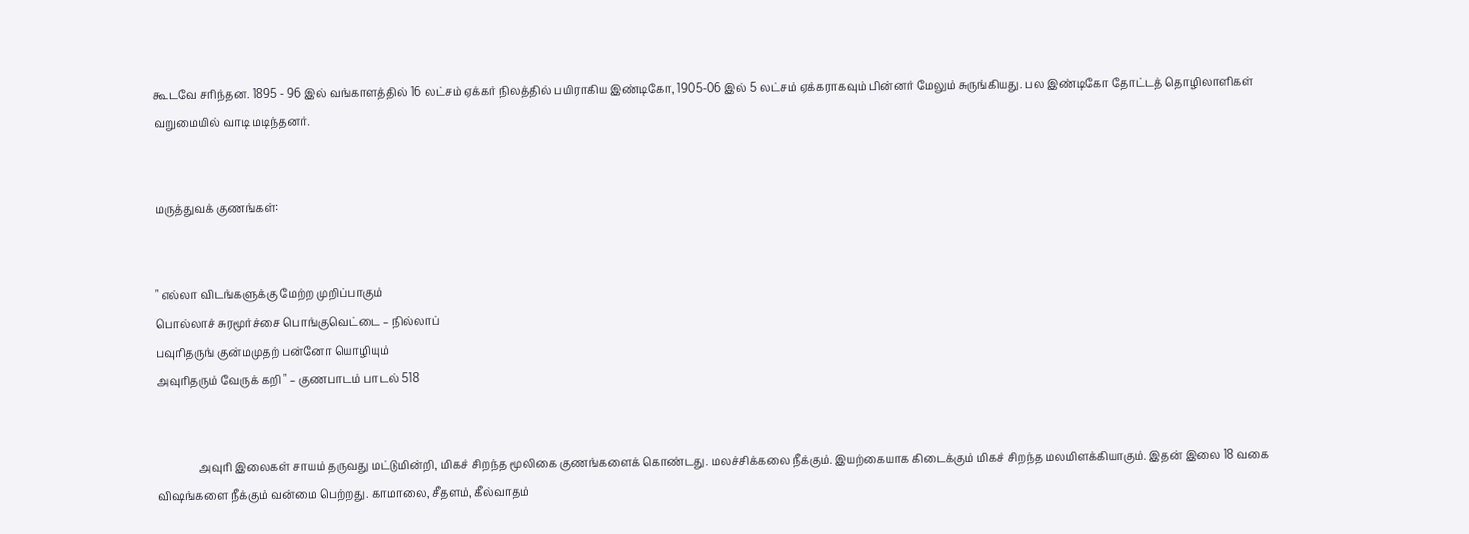கூடவே சரிந்தன. 1895 - 96 இல் வங்காளத்தில் 16 லட்சம் ஏக்கர் நிலத்தில் பயிராகிய இண்டிகோ, 1905-06 இல் 5 லட்சம் ஏக்கராகவும் பின்னர் மேலும் சுருங்கியது. பல இண்டிகோ தோட்டத் தொழிலாளிகள் வறுமையில் வாடி மடிந்தனர்.


மருத்துவக் குணங்கள்:


" எல்லா விடங்களுக்கு மேற்ற முறிப்பாகும்
பொல்லாச் சுரமூர்ச்சை பொங்குவெட்டை – நில்லாப்
பவுரிதருங் குன்மமுதற் பன்னோ யொழியும்
அவுரிதரும் வேருக் கறி " – குணபாடம் பாடல் 518


               அவுரி இலைகள் சாயம் தருவது மட்டுமின்றி, மிகச் சிறந்த மூலிகை குணங்களைக் கொண்டது. மலச்சிக்கலை நீக்கும். இயற்கையாக கிடைக்கும் மிகச் சிறந்த மலமிளக்கியாகும். இதன் இலை 18 வகை விஷங்களை நீக்கும் வன்மை பெற்றது. காமாலை, சீதளம், கீல்வாதம்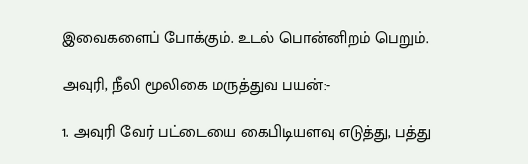இவைகளைப் போக்கும். உடல் பொன்னிறம் பெறும்.

அவுரி, நீலி மூலிகை மருத்துவ பயன்:-

1. அவுரி வேர் பட்டையை கைபிடியளவு எடுத்து, பத்து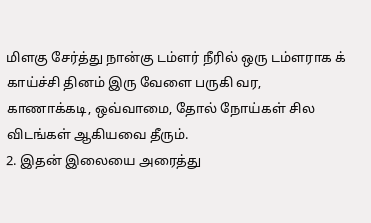மிளகு சேர்த்து நான்கு டம்ளர் நீரில் ஒரு டம்ளராக க் காய்ச்சி தினம் இரு வேளை பருகி வர, காணாக்கடி, ஒவ்வாமை, தோல் நோய்கள் சில விடங்கள் ஆகியவை தீரும்.
2. இதன் இலையை அரைத்து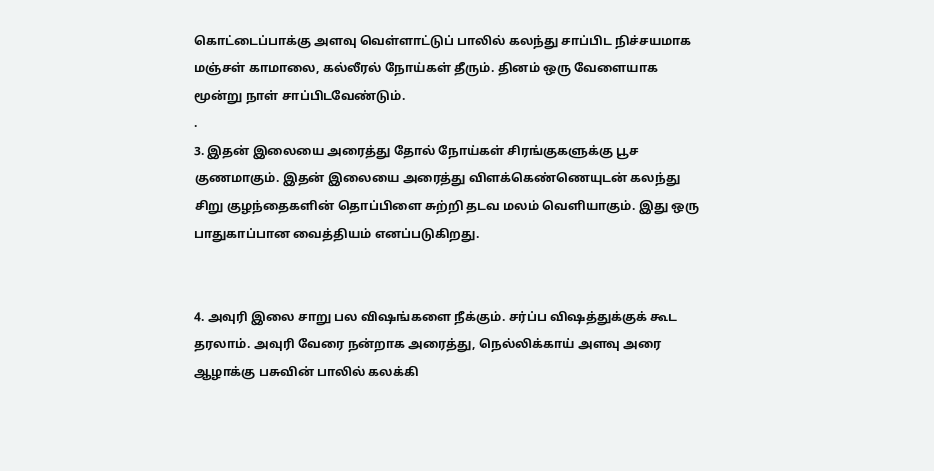கொட்டைப்பாக்கு அளவு வெள்ளாட்டுப் பாலில் கலந்து சாப்பிட நிச்சயமாக மஞ்சள் காமாலை, கல்லீரல் நோய்கள் தீரும். தினம் ஒரு வேளையாக மூன்று நாள் சாப்பிடவேண்டும்.
.
3. இதன் இலையை அரைத்து தோல் நோய்கள் சிரங்குகளுக்கு பூச குணமாகும். இதன் இலையை அரைத்து விளக்கெண்ணெயுடன் கலந்து சிறு குழந்தைகளின் தொப்பிளை சுற்றி தடவ மலம் வெளியாகும். இது ஒரு பாதுகாப்பான வைத்தியம் எனப்படுகிறது.


4. அவுரி இலை சாறு பல விஷங்களை நீக்கும். சர்ப்ப விஷத்துக்குக் கூட தரலாம். அவுரி வேரை நன்றாக அரைத்து, நெல்லிக்காய் அளவு அரை ஆழாக்கு பசுவின் பாலில் கலக்கி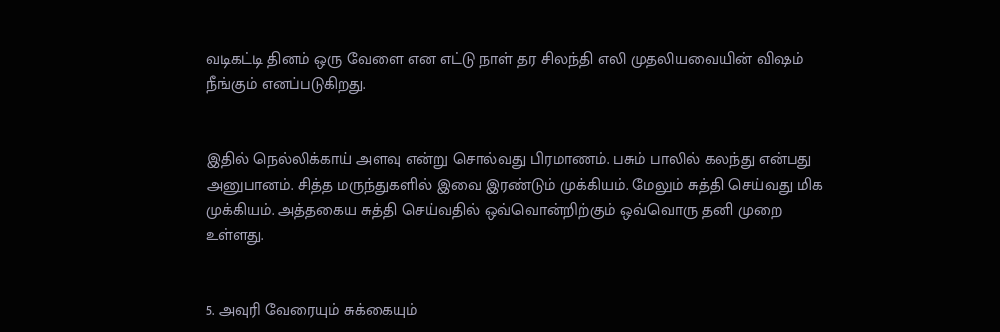வடிகட்டி தினம் ஒரு வேளை என எட்டு நாள் தர சிலந்தி எலி முதலியவையின் விஷம் நீங்கும் எனப்படுகிறது.


இதில் நெல்லிக்காய் அளவு என்று சொல்வது பிரமாணம். பசும் பாலில் கலந்து என்பது அனுபானம். சித்த மருந்துகளில் இவை இரண்டும் முக்கியம். மேலும் சுத்தி செய்வது மிக முக்கியம். அத்தகைய சுத்தி செய்வதில் ஒவ்வொன்றிற்கும் ஒவ்வொரு தனி முறை உள்ளது.


5. அவுரி வேரையும் சுக்கையும்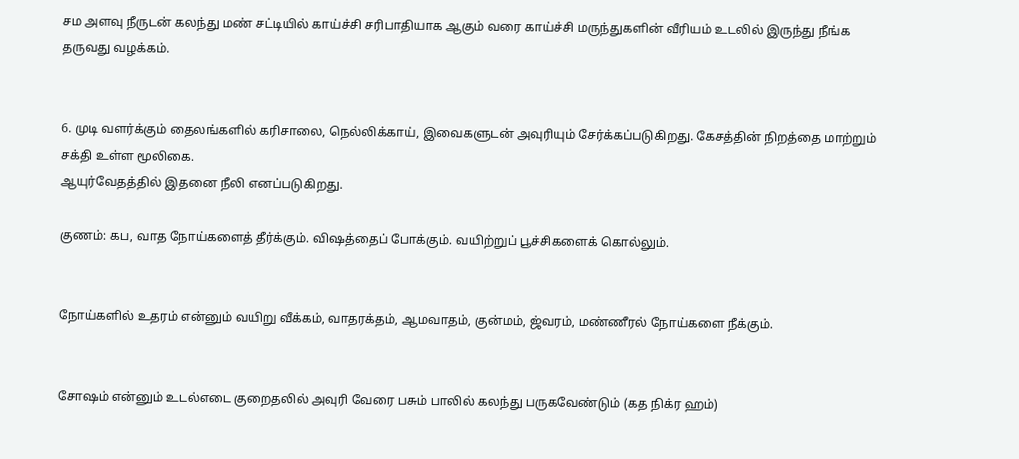சம அளவு நீருடன் கலந்து மண் சட்டியில் காய்ச்சி சரிபாதியாக ஆகும் வரை காய்ச்சி மருந்துகளின் வீரியம் உடலில் இருந்து நீங்க தருவது வழக்கம்.


6. முடி வளர்க்கும் தைலங்களில் கரிசாலை, நெல்லிக்காய், இவைகளுடன் அவுரியும் சேர்க்கப்படுகிறது. கேசத்தின் நிறத்தை மாற்றும் சக்தி உள்ள மூலிகை.
ஆயுர்வேதத்தில் இதனை நீலி எனப்படுகிறது.

குணம்: கப, வாத நோய்களைத் தீர்க்கும். விஷத்தைப் போக்கும். வயிற்றுப் பூச்சிகளைக் கொல்லும்.


நோய்களில் உதரம் என்னும் வயிறு வீக்கம், வாதரக்தம், ஆமவாதம், குன்மம், ஜ்வரம், மண்ணீரல் நோய்களை நீக்கும்.


சோஷம் என்னும் உடல்எடை குறைதலில் அவுரி வேரை பசும் பாலில் கலந்து பருகவேண்டும் (கத நிக்ர ஹம்)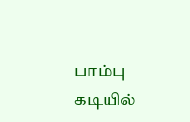பாம்பு கடியில்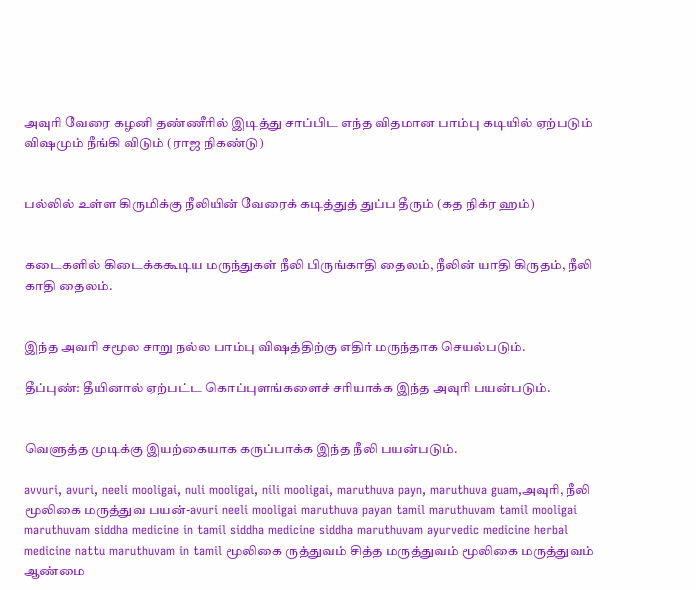அவுரி வேரை கழனி தண்ணீரில் இடித்து சாப்பிட எந்த விதமான பாம்பு கடியில் ஏற்படும் விஷமும் நீங்கி விடும் (ராஜ நிகண்டு)


பல்லில் உள்ள கிருமிக்கு நீலியின் வேரைக் கடித்துத் துப்ப தீரும் (கத நிக்ர ஹம்)


கடைகளில் கிடைக்ககூடிய மருந்துகள் நீலி பிருங்காதி தைலம், நீலின் யாதி கிருதம், நீலி காதி தைலம்.


இந்த அவரி சமூல சாறு நல்ல பாம்பு விஷத்திற்கு எதிர் மருந்தாக செயல்படும்.

தீப்புண்: தீயினால் ஏற்பட்ட கொப்புளங்களைச் சரியாக்க இந்த அவுரி பயன்படும்.


வெளுத்த முடிக்கு இயற்கையாக கருப்பாக்க இந்த நீலி பயன்படும்.

avvuri, avuri, neeli mooligai, nuli mooligai, nili mooligai, maruthuva payn, maruthuva guam,அவுரி, நீலி மூலிகை மருத்துவ பயன்-avuri neeli mooligai maruthuva payan tamil maruthuvam tamil mooligai maruthuvam siddha medicine in tamil siddha medicine siddha maruthuvam ayurvedic medicine herbal medicine nattu maruthuvam in tamil மூலிகை ருத்துவம் சித்த மருத்துவம் மூலிகை மருத்துவம் ஆண்மை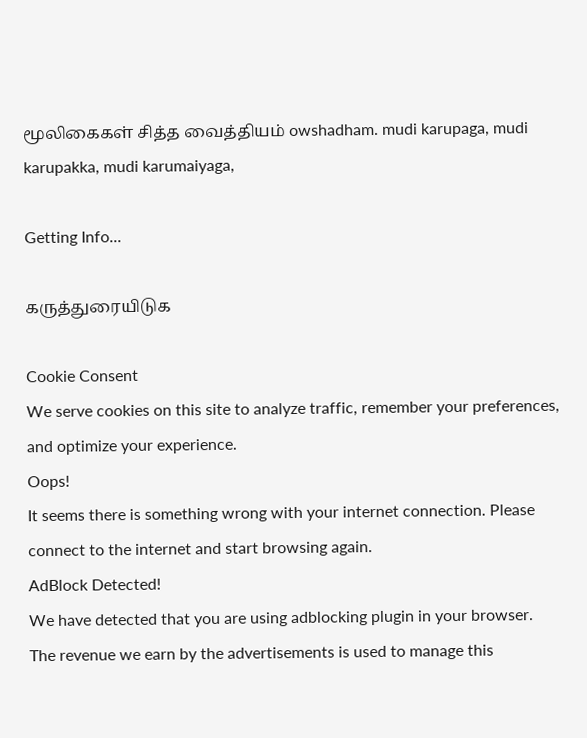மூலிகைகள் சித்த வைத்தியம் owshadham. mudi karupaga, mudi karupakka, mudi karumaiyaga,

Getting Info...

கருத்துரையிடுக

Cookie Consent
We serve cookies on this site to analyze traffic, remember your preferences, and optimize your experience.
Oops!
It seems there is something wrong with your internet connection. Please connect to the internet and start browsing again.
AdBlock Detected!
We have detected that you are using adblocking plugin in your browser.
The revenue we earn by the advertisements is used to manage this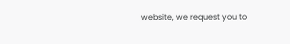website, we request you to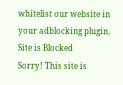whitelist our website in your adblocking plugin.
Site is Blocked
Sorry! This site is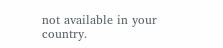not available in your country.